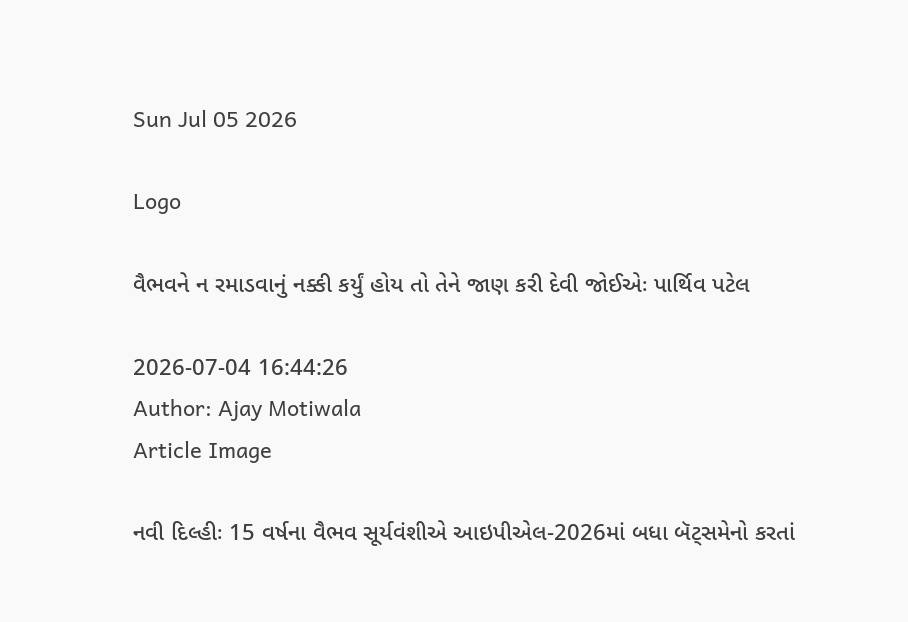Sun Jul 05 2026

Logo

વૈભવને ન રમાડવાનું નક્કી કર્યું હોય તો તેને જાણ કરી દેવી જોઈએઃ પાર્થિવ પટેલ

2026-07-04 16:44:26
Author: Ajay Motiwala
Article Image

નવી દિલ્હીઃ 15 વર્ષના વૈભવ સૂર્યવંશીએ આઇપીએલ-2026માં બધા બૅટ્સમેનો કરતાં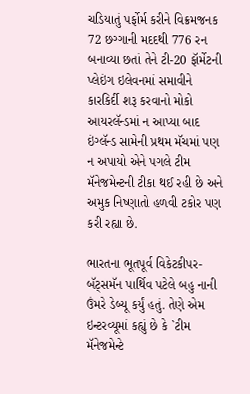ચડિયાતું પર્ફોર્મ કરીને વિક્રમજનક 72 છગ્ગાની મદદથી 776 રન બનાવ્યા છતાં તેને ટી-20 ફૉર્મેટની પ્લેઇંગ ઇલેવનમાં સમાવીને કારકિર્દી શરૂ કરવાનો મોકો આયરલૅન્ડમાં ન આપ્યા બાદ ઇંગ્લૅન્ડ સામેની પ્રથમ મૅચમાં પણ ન અપાયો એને પગલે ટીમ મૅનેજમેન્ટની ટીકા થઈ રહી છે અને અમુક નિષ્ણાતો હળવી ટકોર પણ કરી રહ્યા છે.

ભારતના ભૂતપૂર્વ વિકેટકીપર-બૅટ્સમૅન પાર્થિવ પટેલે બહુ નાની ઉંમરે ડેબ્યૂ કર્યું હતું. તેણે એમ ઇન્ટરવ્યૂમાં કહ્યું છે કે `ટીમ મૅનેજમેન્ટે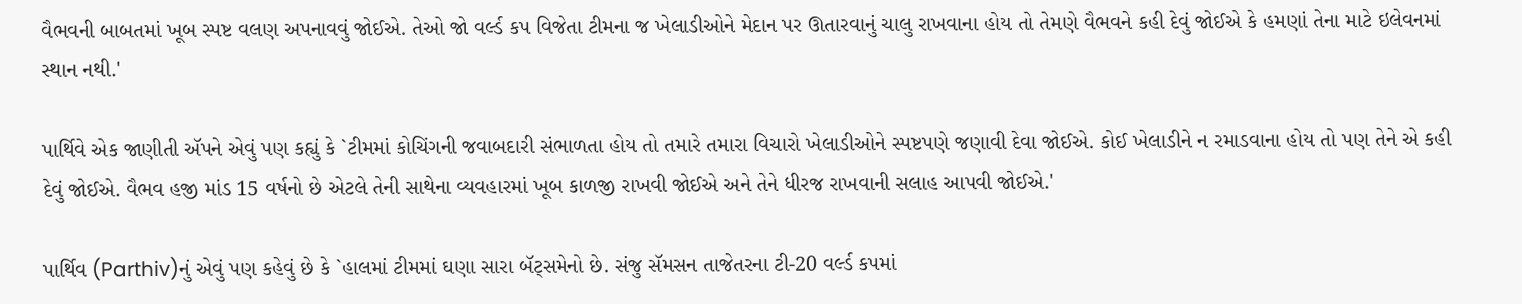વૈભવની બાબતમાં ખૂબ સ્પષ્ટ વલણ અપનાવવું જોઈએ. તેઓ જો વર્લ્ડ કપ વિજેતા ટીમના જ ખેલાડીઓને મેદાન પર ઊતારવાનું ચાલુ રાખવાના હોય તો તેમણે વૈભવને કહી દેવું જોઈએ કે હમણાં તેના માટે ઇલેવનમાં સ્થાન નથી.'

પાર્થિવે એક જાણીતી ઍપને એવું પણ કહ્યું કે `ટીમમાં કોચિંગની જવાબદારી સંભાળતા હોય તો તમારે તમારા વિચારો ખેલાડીઓને સ્પષ્ટપણે જણાવી દેવા જોઈએ. કોઈ ખેલાડીને ન રમાડવાના હોય તો પણ તેને એ કહી દેવું જોઈએ. વૈભવ હજી માંડ 15 વર્ષનો છે એટલે તેની સાથેના વ્યવહારમાં ખૂબ કાળજી રાખવી જોઈએ અને તેને ધીરજ રાખવાની સલાહ આપવી જોઈએ.'

પાર્થિવ (Parthiv)નું એવું પણ કહેવું છે કે `હાલમાં ટીમમાં ઘણા સારા બૅટ્સમેનો છે. સંજુ સૅમસન તાજેતરના ટી-20 વર્લ્ડ કપમાં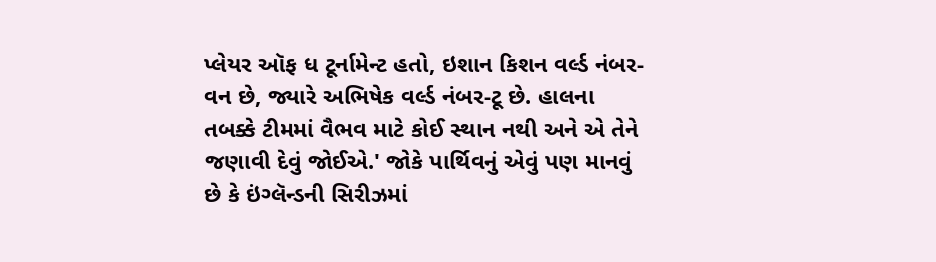પ્લેયર ઑફ ધ ટૂર્નામેન્ટ હતો, ઇશાન કિશન વર્લ્ડ નંબર-વન છે, જ્યારે અભિષેક વર્લ્ડ નંબર-ટૂ છે. હાલના તબક્કે ટીમમાં વૈભવ માટે કોઈ સ્થાન નથી અને એ તેને જણાવી દેવું જોઈએ.' જોકે પાર્થિવનું એવું પણ માનવું છે કે ઇંગ્લૅન્ડની સિરીઝમાં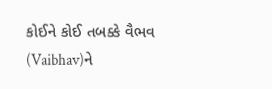કોઈને કોઈ તબક્કે વૈભવ (Vaibhav)ને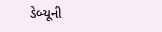ડેબ્યૂની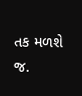તક મળશે જ.